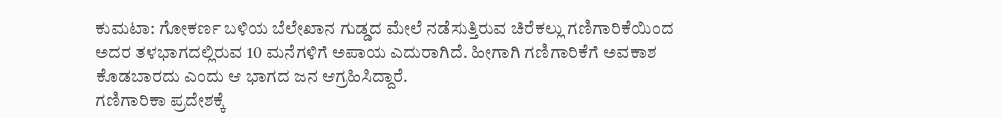ಕುಮಟಾ: ಗೋಕರ್ಣ ಬಳಿಯ ಬೆಲೇಖಾನ ಗುಡ್ಡದ ಮೇಲೆ ನಡೆಸುತ್ತಿರುವ ಚಿರೆಕಲ್ಲು ಗಣಿಗಾರಿಕೆಯಿಂದ ಅದರ ತಳಭಾಗದಲ್ಲಿರುವ 10 ಮನೆಗಳಿಗೆ ಅಪಾಯ ಎದುರಾಗಿದೆ. ಹೀಗಾಗಿ ಗಣಿಗಾರಿಕೆಗೆ ಅವಕಾಶ ಕೊಡಬಾರದು ಎಂದು ಆ ಭಾಗದ ಜನ ಆಗ್ರಹಿಸಿದ್ದಾರೆ.
ಗಣಿಗಾರಿಕಾ ಪ್ರದೇಶಕ್ಕೆ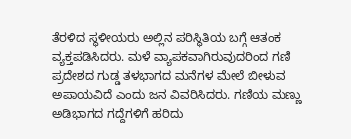ತೆರಳಿದ ಸ್ಥಳೀಯರು ಅಲ್ಲಿನ ಪರಿಸ್ಥಿತಿಯ ಬಗ್ಗೆ ಆತಂಕ ವ್ಯಕ್ತಪಡಿಸಿದರು. ಮಳೆ ವ್ಯಾಪಕವಾಗಿರುವುದರಿಂದ ಗಣಿ ಪ್ರದೇಶದ ಗುಡ್ಡ ತಳಭಾಗದ ಮನೆಗಳ ಮೇಲೆ ಬೀಳುವ ಅಪಾಯವಿದೆ ಎಂದು ಜನ ವಿವರಿಸಿದರು. ಗಣಿಯ ಮಣ್ಣು ಅಡಿಭಾಗದ ಗದ್ದೆಗಳಿಗೆ ಹರಿದು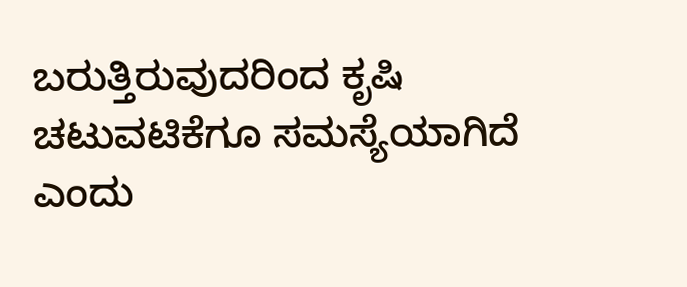ಬರುತ್ತಿರುವುದರಿಂದ ಕೃಷಿ ಚಟುವಟಿಕೆಗೂ ಸಮಸ್ಯೆಯಾಗಿದೆ ಎಂದು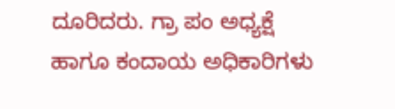ದೂರಿದರು. ಗ್ರಾ ಪಂ ಅಧ್ಯಕ್ಷೆ ಹಾಗೂ ಕಂದಾಯ ಅಧಿಕಾರಿಗಳು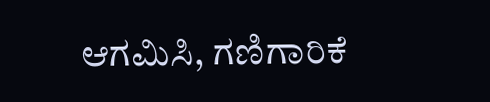ಆಗಮಿಸಿ, ಗಣಿಗಾರಿಕೆ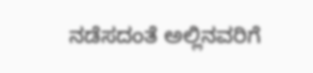ನಡೆಸದಂತೆ ಅಲ್ಲಿನವರಿಗೆ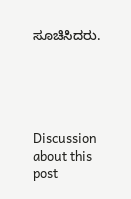ಸೂಚಿಸಿದರು.





Discussion about this post